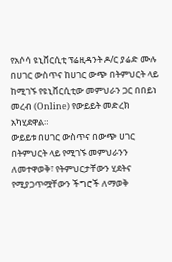የአሶሳ ዩኒቨርሲቲ ፕሬዚዳንት ዶ/ር ያሬድ ሙሉ በሀገር ውስጥና ከሀገር ውጭ በትምህርት ላይ ከሚገኙ የዩኒቨርሲቲው መምህራን ጋር በበይነ መረብ (Online) የውይይት መድረክ አካሂደዋል።
ውይይቱ በሀገር ውስጥና በውጭ ሀገር በትምህርት ላይ የሚገኙ መምህራንን ለመተዋወቅ፣ የትምህርታቸውን ሂደትና የሚያጋጥሟቸውን ችግሮች ለማወቅ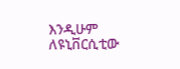እንዲሁም ለዩኒቨርሲቲው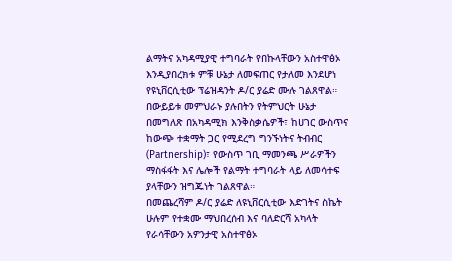ልማትና አካዳሚያዊ ተግባራት የበኩላቸውን አስተዋፅኦ እንዲያበረክቱ ምቹ ሁኔታ ለመፍጠር የታለመ እንደሆነ የዩኒቨርሲቲው ፕሬዝዳንት ዶ/ር ያሬድ ሙሉ ገልጸዋል።
በውይይቱ መምህራኑ ያሉበትን የትምህርት ሁኔታ በመግለጽ በአካዳሚክ እንቅስቃሴዎች፣ ከሀገር ውስጥና ከውጭ ተቋማት ጋር የሚደረግ ግንኙነትና ትብብር (Partnership)፣ የውስጥ ገቢ ማመንጫ ሥራዎችን ማስፋፋት እና ሌሎች የልማት ተግባራት ላይ ለመሳተፍ ያላቸውን ዝግጁነት ገልጸዋል።
በመጨረሻም ዶ/ር ያሬድ ለዩኒቨርሲቲው እድገትና ስኬት ሁሉም የተቋሙ ማህበረሰብ እና ባለድርሻ አካላት የራሳቸውን አዎንታዊ አስተዋፅኦ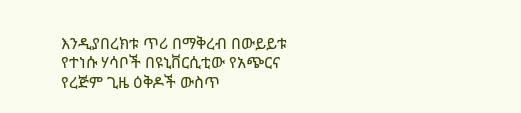እንዲያበረክቱ ጥሪ በማቅረብ በውይይቱ የተነሱ ሃሳቦች በዩኒቨርሲቲው የአጭርና የረጅም ጊዜ ዕቅዶች ውስጥ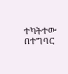ተካትተው በተግባር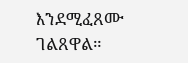እንደሚፈጸሙ ገልጸዋል።